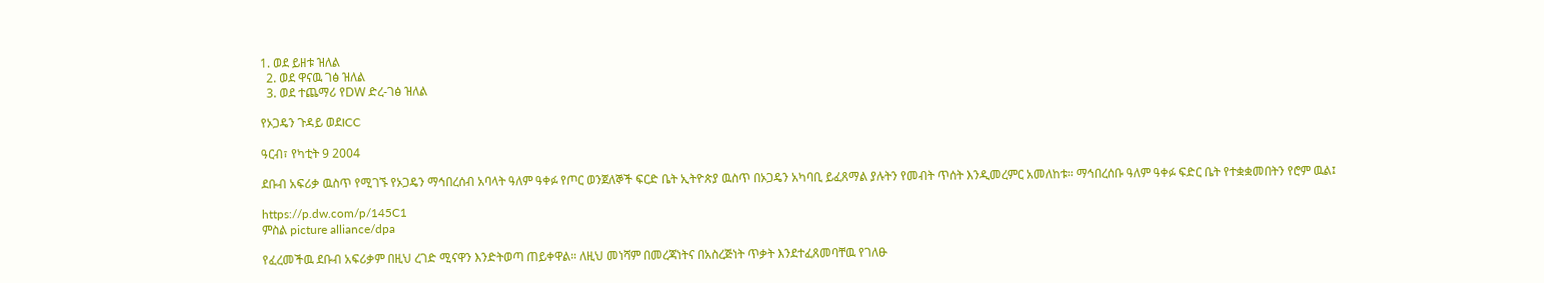1. ወደ ይዘቱ ዝለል
  2. ወደ ዋናዉ ገፅ ዝለል
  3. ወደ ተጨማሪ የDW ድረ-ገፅ ዝለል

የኦጋዴን ጉዳይ ወደICC

ዓርብ፣ የካቲት 9 2004

ደቡብ አፍሪቃ ዉስጥ የሚገኙ የኦጋዴን ማኅበረሰብ አባላት ዓለም ዓቀፉ የጦር ወንጀለኞች ፍርድ ቤት ኢትዮጵያ ዉስጥ በኦጋዴን አካባቢ ይፈጸማል ያሉትን የመብት ጥሰት እንዲመረምር አመለከቱ። ማኅበረሰቡ ዓለም ዓቀፉ ፍድር ቤት የተቋቋመበትን የሮም ዉል፤

https://p.dw.com/p/145C1
ምስል picture alliance/dpa

የፈረመችዉ ደቡብ አፍሪቃም በዚህ ረገድ ሚናዋን እንድትወጣ ጠይቀዋል። ለዚህ መነሻም በመረጃነትና በአስረጅነት ጥቃት እንደተፈጸመባቸዉ የገለፁ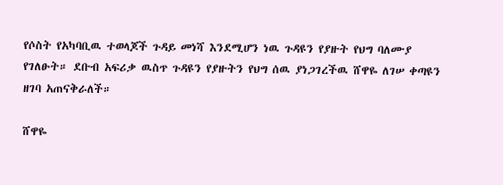የሶስት የአካባቢዉ ተወላጆች ጉዳይ መነሻ እንደሚሆን ነዉ ጉዳዩን የያዙት የህግ ባለሙያ የገለፁት። ደቡብ አፍሪቃ ዉስጥ ጉዳዩን የያዙትን የህግ ሰዉ ያነጋገረችዉ ሸዋዬ ለገሠ ቀጣዩን ዘገባ አጠናቅራለች።

ሸዋዬ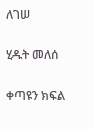ለገሠ

ሂዱት መለሰ

ቀጣዩን ክፍል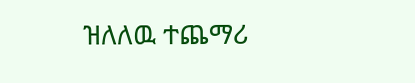ዝለለዉ ተጨማሪ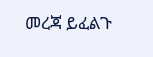መረጃ ይፈልጉ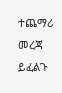ተጨማሪ መረጃ ይፈልጉ